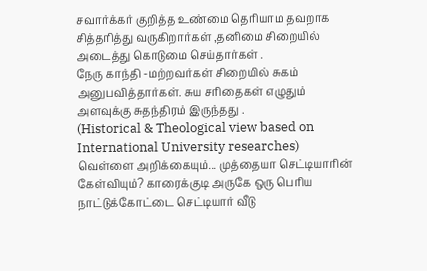சவார்க்கர் குறித்த உண்மை தெரியாம தவறாக சித்தரித்து வருகிறார்கள் ,தனிமை சிறையில் அடைத்து கொடுமை செய்தார்கள் .
நேரு காந்தி -மற்றவர்கள் சிறையில் சுகம் அனுபவித்தார்கள். சுய சரிதைகள் எழுதும் அளவுக்கு சுதந்திரம் இருந்தது .
(Historical & Theological view based on International University researches)
வெள்ளை அறிக்கையும்... முத்தையா செட்டியாரின் கேள்வியும்? காரைக்குடி அருகே ஒரு பெரிய நாட்டுக்கோட்டை செட்டியார் வீடு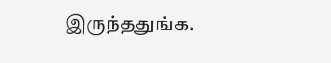இருந்ததுங்க.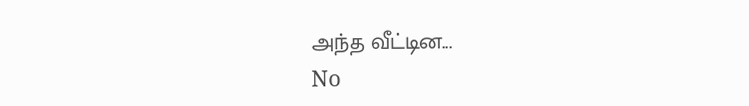அந்த வீட்டின...
No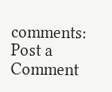comments:
Post a Comment